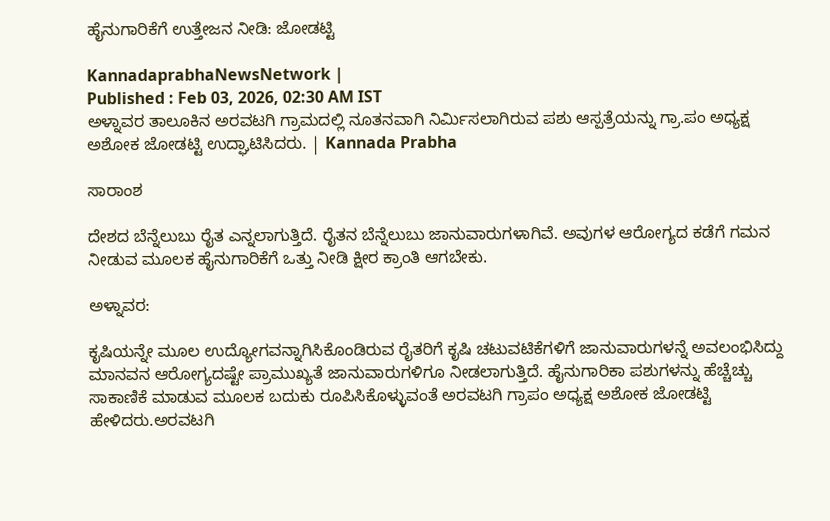ಹೈನುಗಾರಿಕೆಗೆ ಉತ್ತೇಜನ ನೀಡಿ: ಜೋಡಟ್ಟಿ

KannadaprabhaNewsNetwork |
Published : Feb 03, 2026, 02:30 AM IST
ಅಳ್ನಾವರ ತಾಲೂಕಿನ ಅರವಟಗಿ ಗ್ರಾಮದಲ್ಲಿ ನೂತನವಾಗಿ ನಿರ್ಮಿಸಲಾಗಿರುವ ಪಶು ಆಸ್ಪತ್ರೆಯನ್ನು ಗ್ರಾ.ಪಂ ಅಧ್ಯಕ್ಷ ಅಶೋಕ ಜೋಡಟ್ಟಿ ಉದ್ಘಾಟಿಸಿದರು. | Kannada Prabha

ಸಾರಾಂಶ

ದೇಶದ ಬೆನ್ನೆಲುಬು ರೈತ ಎನ್ನಲಾಗುತ್ತಿದೆ. ರೈತನ ಬೆನ್ನೆಲುಬು ಜಾನುವಾರುಗಳಾಗಿವೆ. ಅವುಗಳ ಆರೋಗ್ಯದ ಕಡೆಗೆ ಗಮನ ನೀಡುವ ಮೂಲಕ ಹೈನುಗಾರಿಕೆಗೆ ಒತ್ತು ನೀಡಿ ಕ್ಷೀರ ಕ್ರಾಂತಿ ಆಗಬೇಕು.

ಅಳ್ನಾವರ:

ಕೃಷಿಯನ್ನೇ ಮೂಲ ಉದ್ಯೋಗವನ್ನಾಗಿಸಿಕೊಂಡಿರುವ ರೈತರಿಗೆ ಕೃಷಿ ಚಟುವಟಿಕೆಗಳಿಗೆ ಜಾನುವಾರುಗಳನ್ನೆ ಅವಲಂಭಿಸಿದ್ದು ಮಾನವನ ಆರೋಗ್ಯದಷ್ಟೇ ಪ್ರಾಮುಖ್ಯತೆ ಜಾನುವಾರುಗಳಿಗೂ ನೀಡಲಾಗುತ್ತಿದೆ. ಹೈನುಗಾರಿಕಾ ಪಶುಗಳನ್ನು ಹೆಚ್ಚೆಚ್ಚು ಸಾಕಾಣಿಕೆ ಮಾಡುವ ಮೂಲಕ ಬದುಕು ರೂಪಿಸಿಕೊಳ್ಳುವಂತೆ ಅರವಟಗಿ ಗ್ರಾಪಂ ಅಧ್ಯಕ್ಷ ಅಶೋಕ ಜೋಡಟ್ಟಿ ಹೇಳಿದರು.ಅರವಟಗಿ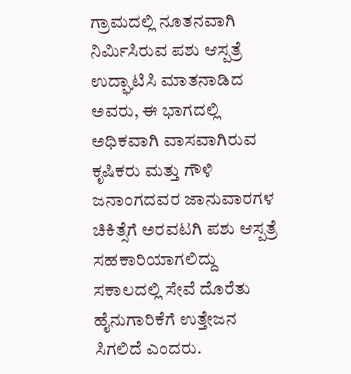ಗ್ರಾಮದಲ್ಲಿ ನೂತನವಾಗಿ ನಿರ್ಮಿಸಿರುವ ಪಶು ಆಸ್ಪತ್ರೆ ಉದ್ಘಾಟಿಸಿ ಮಾತನಾಡಿದ ಅವರು, ಈ ಭಾಗದಲ್ಲಿ ಅಧಿಕವಾಗಿ ವಾಸವಾಗಿರುವ ಕೃಷಿಕರು ಮತ್ತು ಗೌಳಿ ಜನಾಂಗದವರ ಜಾನುವಾರಗಳ ಚಿಕಿತ್ಸೆಗೆ ಅರವಟಗಿ ಪಶು ಆಸ್ಪತ್ರೆ ಸಹಕಾರಿಯಾಗಲಿದ್ದು ಸಕಾಲದಲ್ಲಿ ಸೇವೆ ದೊರೆತು ಹೈನುಗಾರಿಕೆಗೆ ಉತ್ತೇಜನ ಸಿಗಲಿದೆ ಎಂದರು.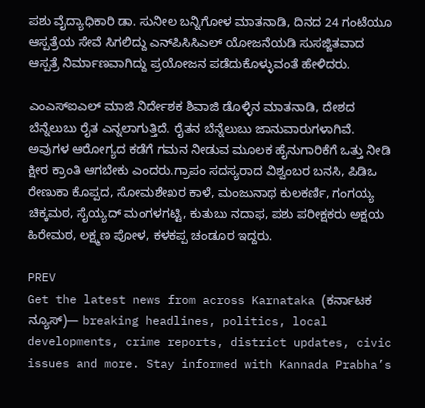ಪಶು ವೈದ್ಯಾಧಿಕಾರಿ ಡಾ. ಸುನೀಲ ಬನ್ನಿಗೋಳ ಮಾತನಾಡಿ, ದಿನದ 24 ಗಂಟೆಯೂ ಆಸ್ಪತ್ರೆಯ ಸೇವೆ ಸಿಗಲಿದ್ದು ಎನ್‌ಪಿಸಿಸಿಎಲ್ ಯೋಜನೆಯಡಿ ಸುಸಜ್ಜಿತವಾದ ಆಸ್ಪತ್ರೆ ನಿರ್ಮಾಣವಾಗಿದ್ದು ಪ್ರಯೋಜನ ಪಡೆದುಕೊಳ್ಳುವಂತೆ ಹೇಳಿದರು.

ಎಂಎಸ್‌ಐಎಲ್ ಮಾಜಿ ನಿರ್ದೇಶಕ ಶಿವಾಜಿ ಡೊಳ್ಳಿನ ಮಾತನಾಡಿ, ದೇಶದ ಬೆನ್ನೆಲುಬು ರೈತ ಎನ್ನಲಾಗುತ್ತಿದೆ. ರೈತನ ಬೆನ್ನೆಲುಬು ಜಾನುವಾರುಗಳಾಗಿವೆ. ಅವುಗಳ ಆರೋಗ್ಯದ ಕಡೆಗೆ ಗಮನ ನೀಡುವ ಮೂಲಕ ಹೈನುಗಾರಿಕೆಗೆ ಒತ್ತು ನೀಡಿ ಕ್ಷೀರ ಕ್ರಾಂತಿ ಆಗಬೇಕು ಎಂದರು.ಗ್ರಾಪಂ ಸದಸ್ಯರಾದ ವಿಶ್ವಂಬರ ಬನಸಿ, ಪಿಡಿಒ ರೇಣುಕಾ ಕೊಪ್ಪದ, ಸೋಮಶೇಖರ ಕಾಳೆ, ಮಂಜುನಾಥ ಕುಲಕರ್ಣಿ, ಗಂಗಯ್ಯ ಚಿಕ್ಕಮಠ, ಸೈಯ್ಯದ್‌ ಮಂಗಳಗಟ್ಟಿ, ಕುತುಬು ನದಾಫ, ಪಶು ಪರೀಕ್ಷಕರು ಅಕ್ಷಯ ಹಿರೇಮಠ, ಲಕ್ಷ್ಮಣ ಪೋಳ, ಕಳಕಪ್ಪ ಚಂಡೂರ ಇದ್ದರು.

PREV
Get the latest news from across Karnataka (ಕರ್ನಾಟಕ ನ್ಯೂಸ್)— breaking headlines, politics, local developments, crime reports, district updates, civic issues and more. Stay informed with Kannada Prabha’s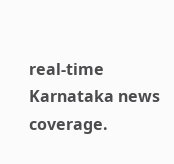real‑time Karnataka news coverage.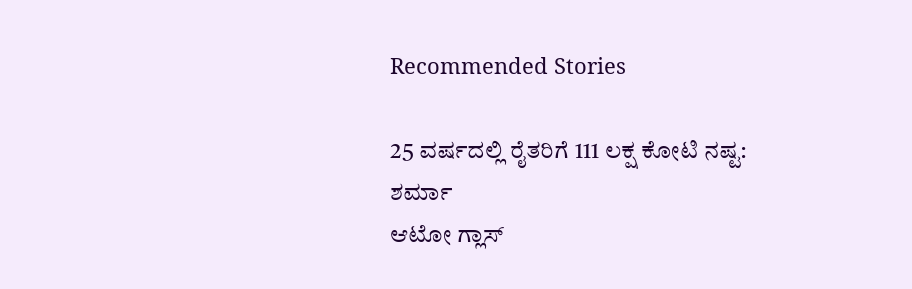Recommended Stories

25 ವರ್ಷದಲ್ಲಿ ರೈತರಿಗೆ 111 ಲಕ್ಷ ಕೋಟಿ ನಷ್ಟ: ಶರ್ಮಾ
ಆಟೋ ಗ್ಲಾಸ್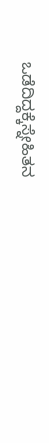ಒಡೆದಿದ್ದಕ್ಕೆಸ್ನೇಹಿತನ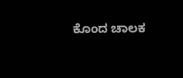ಕೊಂದ ಚಾಲಕ